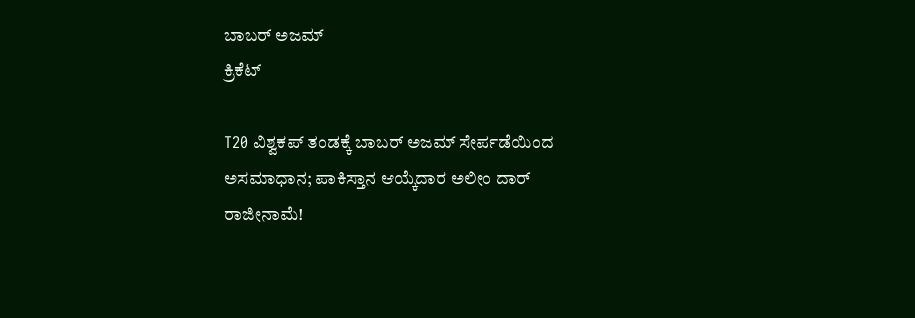ಬಾಬರ್ ಅಜಮ್
ಕ್ರಿಕೆಟ್

T20 ವಿಶ್ವಕಪ್ ತಂಡಕ್ಕೆ ಬಾಬರ್ ಅಜಮ್ ಸೇರ್ಪಡೆಯಿಂದ ಅಸಮಾಧಾನ; ಪಾಕಿಸ್ತಾನ ಆಯ್ಕೆದಾರ ಅಲೀಂ ದಾರ್ ರಾಜೀನಾಮೆ!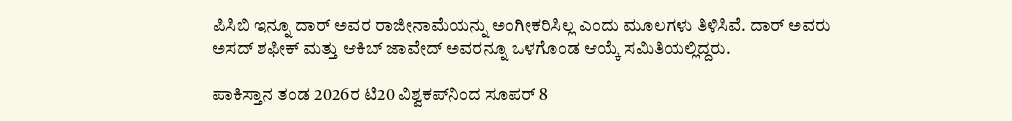ಪಿಸಿಬಿ ಇನ್ನೂ ದಾರ್ ಅವರ ರಾಜೀನಾಮೆಯನ್ನು ಅಂಗೀಕರಿಸಿಲ್ಲ ಎಂದು ಮೂಲಗಳು ತಿಳಿಸಿವೆ. ದಾರ್ ಅವರು ಅಸದ್ ಶಫೀಕ್ ಮತ್ತು ಆಕಿಬ್ ಜಾವೇದ್ ಅವರನ್ನೂ ಒಳಗೊಂಡ ಆಯ್ಕೆ ಸಮಿತಿಯಲ್ಲಿದ್ದರು.

ಪಾಕಿಸ್ತಾನ ತಂಡ 2026ರ ಟಿ20 ವಿಶ್ವಕಪ್‌ನಿಂದ ಸೂಪರ್ 8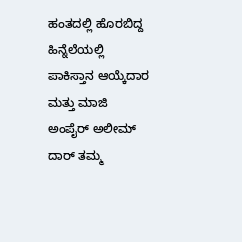ಹಂತದಲ್ಲಿ ಹೊರಬಿದ್ದ ಹಿನ್ನೆಲೆಯಲ್ಲಿ ಪಾಕಿಸ್ತಾನ ಆಯ್ಕೆದಾರ ಮತ್ತು ಮಾಜಿ ಅಂಪೈರ್ ಅಲೀಮ್ ದಾರ್ ತಮ್ಮ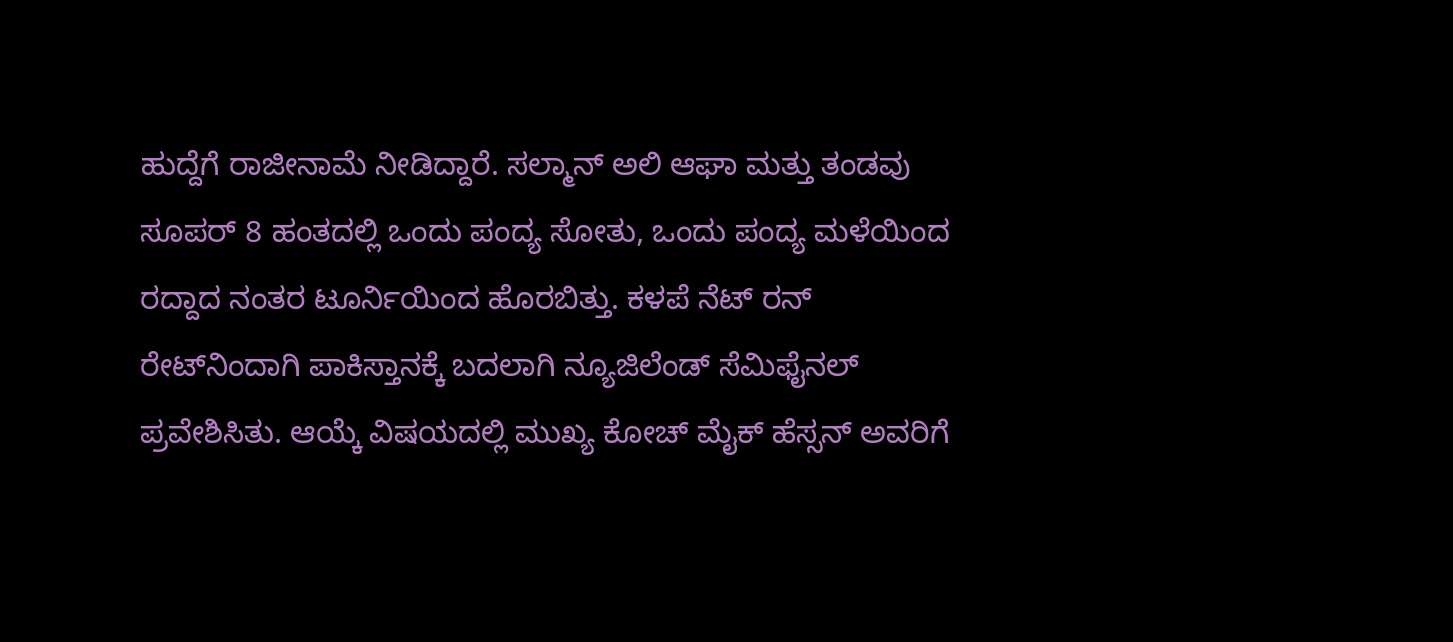ಹುದ್ದೆಗೆ ರಾಜೀನಾಮೆ ನೀಡಿದ್ದಾರೆ. ಸಲ್ಮಾನ್ ಅಲಿ ಆಘಾ ಮತ್ತು ತಂಡವು ಸೂಪರ್ 8 ಹಂತದಲ್ಲಿ ಒಂದು ಪಂದ್ಯ ಸೋತು, ಒಂದು ಪಂದ್ಯ ಮಳೆಯಿಂದ ರದ್ದಾದ ನಂತರ ಟೂರ್ನಿಯಿಂದ ಹೊರಬಿತ್ತು. ಕಳಪೆ ನೆಟ್ ರನ್ ರೇಟ್‌ನಿಂದಾಗಿ ಪಾಕಿಸ್ತಾನಕ್ಕೆ ಬದಲಾಗಿ ನ್ಯೂಜಿಲೆಂಡ್ ಸೆಮಿಫೈನಲ್‌ ಪ್ರವೇಶಿಸಿತು. ಆಯ್ಕೆ ವಿಷಯದಲ್ಲಿ ಮುಖ್ಯ ಕೋಚ್ ಮೈಕ್ ಹೆಸ್ಸನ್ ಅವರಿಗೆ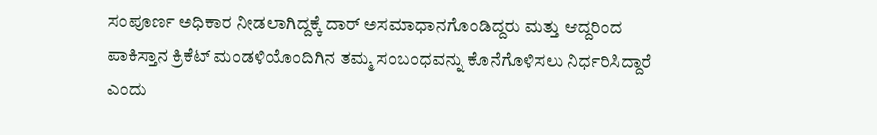ಸಂಪೂರ್ಣ ಅಧಿಕಾರ ನೀಡಲಾಗಿದ್ದಕ್ಕೆ ದಾರ್ ಅಸಮಾಧಾನಗೊಂಡಿದ್ದರು ಮತ್ತು ಆದ್ದರಿಂದ ಪಾಕಿಸ್ತಾನ ಕ್ರಿಕೆಟ್ ಮಂಡಳಿಯೊಂದಿಗಿನ ತಮ್ಮ ಸಂಬಂಧವನ್ನು ಕೊನೆಗೊಳಿಸಲು ನಿರ್ಧರಿಸಿದ್ದಾರೆ ಎಂದು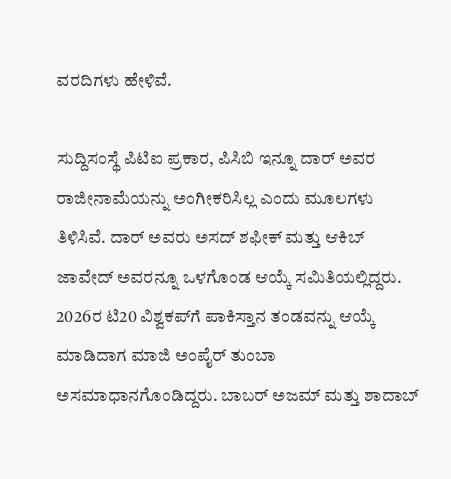ವರದಿಗಳು ಹೇಳಿವೆ.

ಸುದ್ದಿಸಂಸ್ಥೆ ಪಿಟಿಐ ಪ್ರಕಾರ, ಪಿಸಿಬಿ ಇನ್ನೂ ದಾರ್ ಅವರ ರಾಜೀನಾಮೆಯನ್ನು ಅಂಗೀಕರಿಸಿಲ್ಲ ಎಂದು ಮೂಲಗಳು ತಿಳಿಸಿವೆ. ದಾರ್ ಅವರು ಅಸದ್ ಶಫೀಕ್ ಮತ್ತು ಆಕಿಬ್ ಜಾವೇದ್ ಅವರನ್ನೂ ಒಳಗೊಂಡ ಆಯ್ಕೆ ಸಮಿತಿಯಲ್ಲಿದ್ದರು. 2026ರ ಟಿ20 ವಿಶ್ವಕಪ್‌ಗೆ ಪಾಕಿಸ್ತಾನ ತಂಡವನ್ನು ಆಯ್ಕೆ ಮಾಡಿದಾಗ ಮಾಜಿ ಅಂಪೈರ್ ತುಂಬಾ ಅಸಮಾಧಾನಗೊಂಡಿದ್ದರು. ಬಾಬರ್ ಅಜಮ್ ಮತ್ತು ಶಾದಾಬ್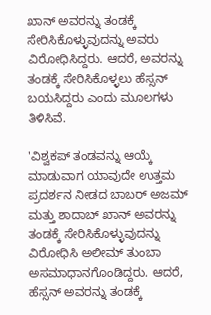ಖಾನ್ ಅವರನ್ನು ತಂಡಕ್ಕೆ ಸೇರಿಸಿಕೊಳ್ಳುವುದನ್ನು ಅವರು ವಿರೋಧಿಸಿದ್ದರು. ಆದರೆ, ಅವರನ್ನು ತಂಡಕ್ಕೆ ಸೇರಿಸಿಕೊಳ್ಳಲು ಹೆಸ್ಸನ್ ಬಯಸಿದ್ದರು ಎಂದು ಮೂಲಗಳು ತಿಳಿಸಿವೆ.

'ವಿಶ್ವಕಪ್ ತಂಡವನ್ನು ಆಯ್ಕೆ ಮಾಡುವಾಗ ಯಾವುದೇ ಉತ್ತಮ ಪ್ರದರ್ಶನ ನೀಡದ ಬಾಬರ್ ಅಜಮ್ ಮತ್ತು ಶಾದಾಬ್ ಖಾನ್ ಅವರನ್ನು ತಂಡಕ್ಕೆ ಸೇರಿಸಿಕೊಳ್ಳುವುದನ್ನು ವಿರೋಧಿಸಿ ಅಲೀಮ್ ತುಂಬಾ ಅಸಮಾಧಾನಗೊಂಡಿದ್ದರು. ಆದರೆ, ಹೆಸ್ಸನ್ ಅವರನ್ನು ತಂಡಕ್ಕೆ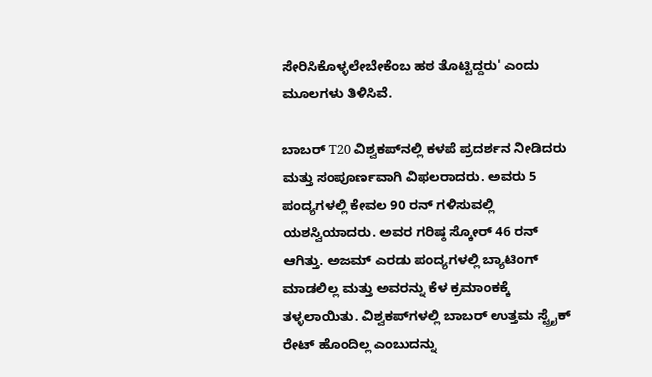ಸೇರಿಸಿಕೊಳ್ಳಲೇಬೇಕೆಂಬ ಹಠ ತೊಟ್ಟಿದ್ದರು' ಎಂದು ಮೂಲಗಳು ತಿಳಿಸಿವೆ.

ಬಾಬರ್ T20 ವಿಶ್ವಕಪ್‌ನಲ್ಲಿ ಕಳಪೆ ಪ್ರದರ್ಶನ ನೀಡಿದರು ಮತ್ತು ಸಂಪೂರ್ಣವಾಗಿ ವಿಫಲರಾದರು. ಅವರು 5 ಪಂದ್ಯಗಳಲ್ಲಿ ಕೇವಲ 90 ರನ್ ಗಳಿಸುವಲ್ಲಿ ಯಶಸ್ವಿಯಾದರು. ಅವರ ಗರಿಷ್ಠ ಸ್ಕೋರ್ 46 ರನ್‌ ಆಗಿತ್ತು. ಅಜಮ್ ಎರಡು ಪಂದ್ಯಗಳಲ್ಲಿ ಬ್ಯಾಟಿಂಗ್ ಮಾಡಲಿಲ್ಲ ಮತ್ತು ಅವರನ್ನು ಕೆಳ ಕ್ರಮಾಂಕಕ್ಕೆ ತಳ್ಳಲಾಯಿತು. ವಿಶ್ವಕಪ್‌ಗಳಲ್ಲಿ ಬಾಬರ್ ಉತ್ತಮ ಸ್ಟ್ರೈಕ್ ರೇಟ್ ಹೊಂದಿಲ್ಲ ಎಂಬುದನ್ನು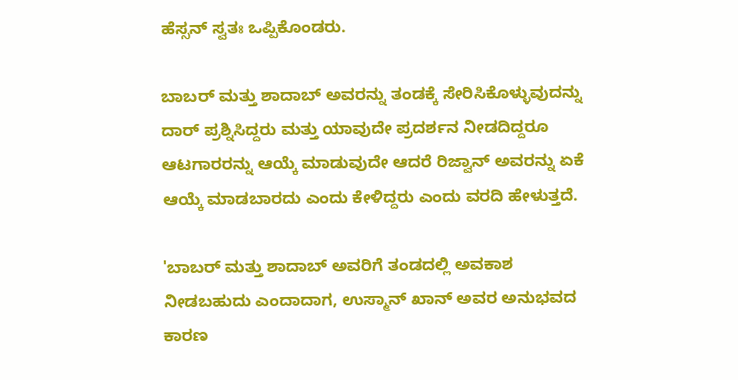ಹೆಸ್ಸನ್ ಸ್ವತಃ ಒಪ್ಪಿಕೊಂಡರು.

ಬಾಬರ್ ಮತ್ತು ಶಾದಾಬ್ ಅವರನ್ನು ತಂಡಕ್ಕೆ ಸೇರಿಸಿಕೊಳ್ಳುವುದನ್ನು ದಾರ್ ಪ್ರಶ್ನಿಸಿದ್ದರು ಮತ್ತು ಯಾವುದೇ ಪ್ರದರ್ಶನ ನೀಡದಿದ್ದರೂ ಆಟಗಾರರನ್ನು ಆಯ್ಕೆ ಮಾಡುವುದೇ ಆದರೆ ರಿಜ್ವಾನ್ ಅವರನ್ನು ಏಕೆ ಆಯ್ಕೆ ಮಾಡಬಾರದು ಎಂದು ಕೇಳಿದ್ದರು ಎಂದು ವರದಿ ಹೇಳುತ್ತದೆ.

'ಬಾಬರ್ ಮತ್ತು ಶಾದಾಬ್ ಅವರಿಗೆ ತಂಡದಲ್ಲಿ ಅವಕಾಶ ನೀಡಬಹುದು ಎಂದಾದಾಗ, ಉಸ್ಮಾನ್ ಖಾನ್ ಅವರ ಅನುಭವದ ಕಾರಣ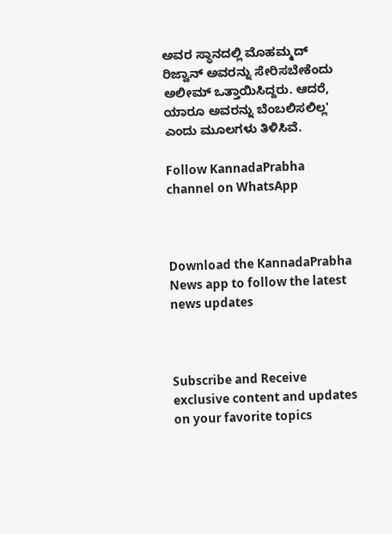ಅವರ ಸ್ಥಾನದಲ್ಲಿ ಮೊಹಮ್ಮದ್ ರಿಜ್ವಾನ್ ಅವರನ್ನು ಸೇರಿಸಬೇಕೆಂದು ಅಲೀಮ್ ಒತ್ತಾಯಿಸಿದ್ದರು. ಆದರೆ, ಯಾರೂ ಅವರನ್ನು ಬೆಂಬಲಿಸಲಿಲ್ಲ' ಎಂದು ಮೂಲಗಳು ತಿಳಿಸಿವೆ.

Follow KannadaPrabha channel on WhatsApp



Download the KannadaPrabha News app to follow the latest news updates



Subscribe and Receive exclusive content and updates on your favorite topics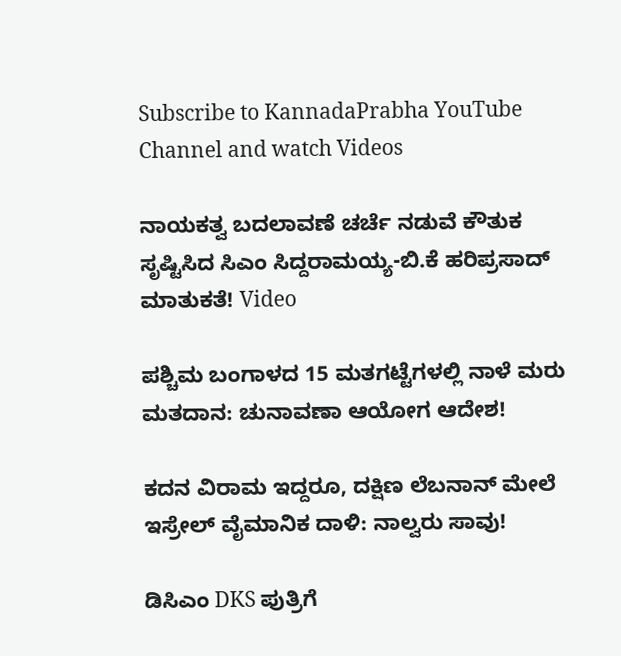Subscribe to KannadaPrabha YouTube Channel and watch Videos

ನಾಯಕತ್ವ ಬದಲಾವಣೆ ಚರ್ಚೆ ನಡುವೆ ಕೌತುಕ ಸೃಷ್ಟಿಸಿದ ಸಿಎಂ ಸಿದ್ದರಾಮಯ್ಯ-ಬಿ.ಕೆ ಹರಿಪ್ರಸಾದ್ ಮಾತುಕತೆ! Video

ಪಶ್ಚಿಮ ಬಂಗಾಳದ 15 ಮತಗಟ್ಟೆಗಳಲ್ಲಿ ನಾಳೆ ಮರು ಮತದಾನ: ಚುನಾವಣಾ ಆಯೋಗ ಆದೇಶ!

ಕದನ ವಿರಾಮ ಇದ್ದರೂ, ದಕ್ಷಿಣ ಲೆಬನಾನ್ ಮೇಲೆ ಇಸ್ರೇಲ್ ವೈಮಾನಿಕ ದಾಳಿ: ನಾಲ್ವರು ಸಾವು!

ಡಿಸಿಎಂ DKS ಪುತ್ರಿಗೆ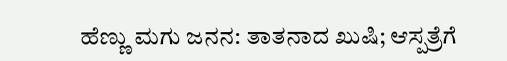ಹೆಣ್ಣು ಮಗು ಜನನ: ತಾತನಾದ ಖುಷಿ; ಆಸ್ಪತ್ರೆಗೆ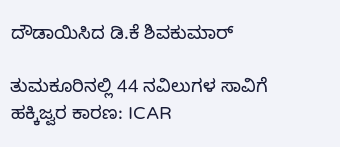ದೌಡಾಯಿಸಿದ ಡಿ.ಕೆ ಶಿವಕುಮಾರ್

ತುಮಕೂರಿನಲ್ಲಿ 44 ನವಿಲುಗಳ ಸಾವಿಗೆ ಹಕ್ಕಿಜ್ವರ ಕಾರಣ: ICAR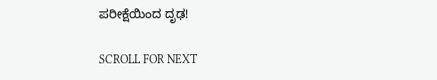ಪರೀಕ್ಷೆಯಿಂದ ದೃಢ!

SCROLL FOR NEXT